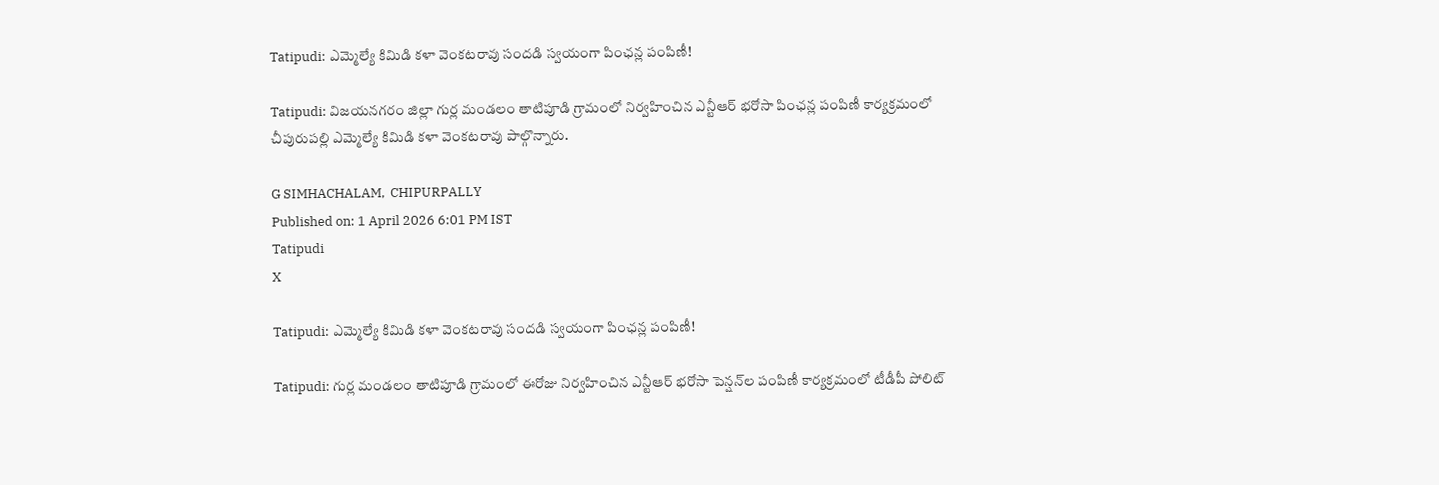Tatipudi: ఎమ్మెల్యే కిమిడి కళా వెంకటరావు సందడి స్వయంగా పింఛన్ల పంపిణీ!

Tatipudi: విజయనగరం జిల్లా గుర్ల మండలం తాటిపూడి గ్రామంలో నిర్వహించిన ఎన్టీఆర్ భరోసా పింఛన్ల పంపిణీ కార్యక్రమంలో చీపురుపల్లి ఎమ్మెల్యే కిమిడి కళా వెంకటరావు పాల్గొన్నారు.

G SIMHACHALAM,  CHIPURPALLY
Published on: 1 April 2026 6:01 PM IST
Tatipudi
X

Tatipudi: ఎమ్మెల్యే కిమిడి కళా వెంకటరావు సందడి స్వయంగా పింఛన్ల పంపిణీ!

Tatipudi: గుర్ల మండలం తాటిపూడి గ్రామంలో ఈరోజు నిర్వహించిన ఎన్టీఆర్ భరోసా పెన్షన్‌ల పంపిణీ కార్యక్రమంలో టీడీపీ పోలిట్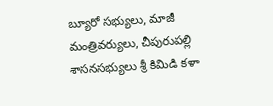బ్యూరో సభ్యులు, మాజీ మంత్రివర్యులు, చీపురుపల్లి శాసనసభ్యులు శ్రీ కిమిడి కళా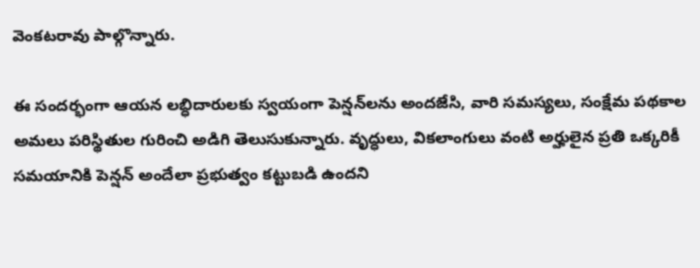వెంకటరావు పాల్గొన్నారు.

ఈ సందర్భంగా ఆయన లబ్ధిదారులకు స్వయంగా పెన్షన్‌లను అందజేసి, వారి సమస్యలు, సంక్షేమ పథకాల అమలు పరిస్థితుల గురించి అడిగి తెలుసుకున్నారు. వృద్ధులు, వికలాంగులు వంటి అర్హులైన ప్రతి ఒక్కరికీ సమయానికి పెన్షన్ అందేలా ప్రభుత్వం కట్టుబడి ఉందని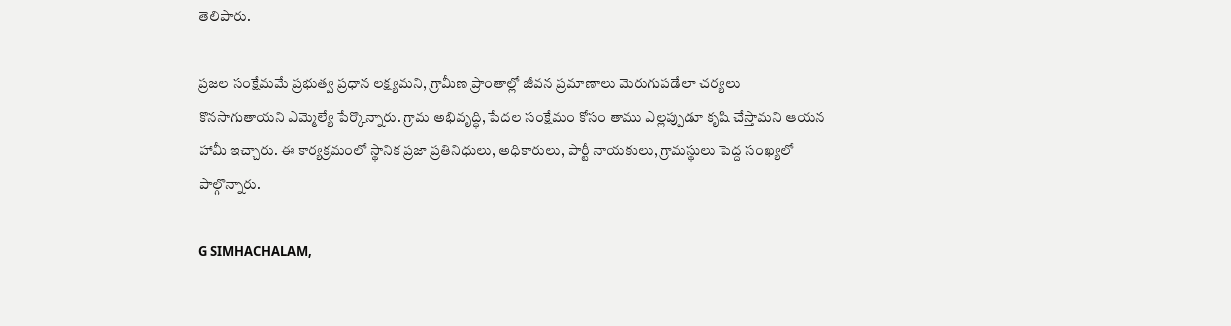తెలిపారు.

ప్రజల సంక్షేమమే ప్రభుత్వ ప్రధాన లక్ష్యమని, గ్రామీణ ప్రాంతాల్లో జీవన ప్రమాణాలు మెరుగుపడేలా చర్యలు కొనసాగుతాయని ఎమ్మెల్యే పేర్కొన్నారు. గ్రామ అభివృద్ధి, పేదల సంక్షేమం కోసం తాము ఎల్లప్పుడూ కృషి చేస్తామని ఆయన హామీ ఇచ్చారు. ఈ కార్యక్రమంలో స్థానిక ప్రజా ప్రతినిధులు, అధికారులు, పార్టీ నాయకులు, గ్రామస్థులు పెద్ద సంఖ్యలో పాల్గొన్నారు.

G SIMHACHALAM,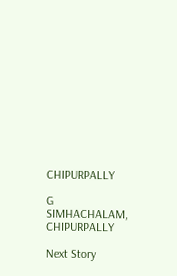CHIPURPALLY

G SIMHACHALAM, CHIPURPALLY

Next Story